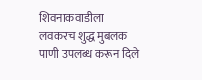शिवनाकवाडीला लवकरच शुद्ध मुबलक पाणी उपलब्ध करून दिले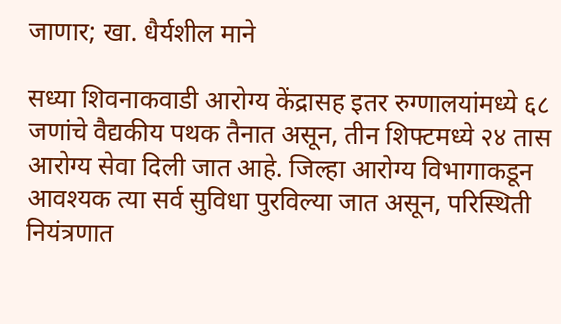जाणार; खा. धैर्यशील माने

सध्या शिवनाकवाडी आरोग्य केंद्रासह इतर रुग्णालयांमध्ये ६८ जणांचे वैद्यकीय पथक तैनात असून, तीन शिफ्टमध्ये २४ तास आरोग्य सेवा दिली जात आहे. जिल्हा आरोग्य विभागाकडून आवश्यक त्या सर्व सुविधा पुरविल्या जात असून, परिस्थिती नियंत्रणात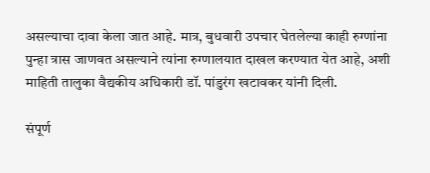असल्याचा दावा केला जात आहे. मात्र, बुधवारी उपचार घेतलेल्या काही रुग्णांना पुन्हा त्रास जाणवत असल्याने त्यांना रुग्णालयात दाखल करण्यात येत आहे, अशी माहिती तालुका वैद्यकीय अधिकारी डॉ. पांडुरंग खटावकर यांनी दिली.

संपूर्ण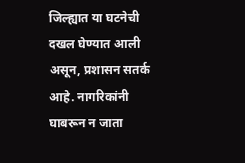जिल्ह्यात या घटनेची दखल घेण्यात आली असून, प्रशासन सतर्क आहे. नागरिकांनी घाबरून न जाता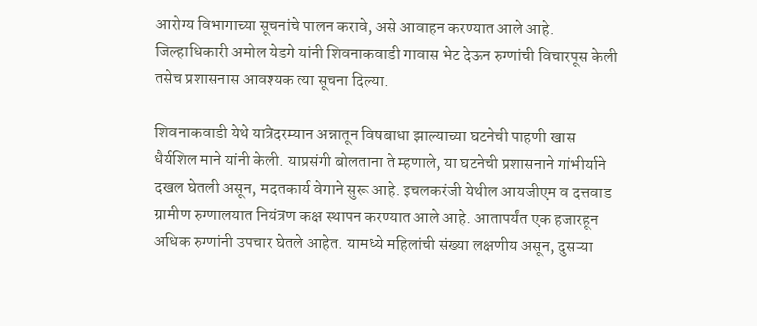आरोग्य विभागाच्या सूचनांचे पालन करावे, असे आवाहन करण्यात आले आहे. जिल्हाधिकारी अमोल येडगे यांनी शिवनाकवाडी गावास भेट देऊन रुग्णांची विचारपूस केली तसेच प्रशासनास आवश्यक त्या सूचना दिल्या.

शिवनाकवाडी येथे यात्रेदरम्यान अन्नातून विषबाधा झाल्याच्या घटनेची पाहणी खास धैर्यशिल माने यांनी केली. याप्रसंगी बोलताना ते म्हणाले, या घटनेची प्रशासनाने गांभीर्याने दखल घेतली असून, मदतकार्य वेगाने सुरू आहे. इचलकरंजी येथील आयजीएम व दत्तवाड ग्रामीण रुग्णालयात नियंत्रण कक्ष स्थापन करण्यात आले आहे. आतापर्यंत एक हजारहून अधिक रुग्णांनी उपचार घेतले आहेत. यामध्ये महिलांची संख्या लक्षणीय असून, दुसऱ्या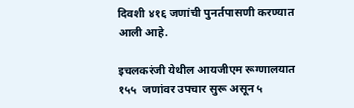दिवशी ४१६ जणांची पुनर्तपासणी करण्यात आली आहे.

इचलकरंजी येथील आयजीएम रूग्णालयात १५५  जणांवर उपचार सुरू असून ५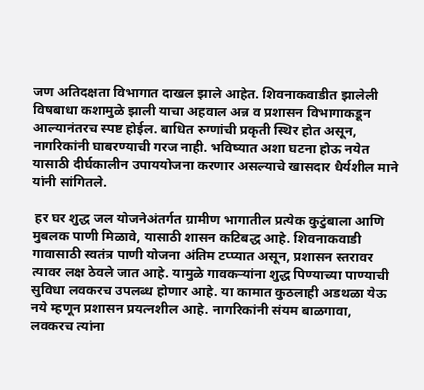जण अतिदक्षता विभागात दाखल झाले आहेत. शिवनाकवाडीत झालेली विषबाधा कशामुळे झाली याचा अहवाल अन्न व प्रशासन विभागाकडून आल्यानंतरच स्पष्ट होईल. बाधित रुग्णांची प्रकृती स्थिर होत असून, नागरिकांनी घाबरण्याची गरज नाही. भविष्यात अशा घटना होऊ नयेत यासाठी दीर्घकालीन उपाययोजना करणार असल्याचे खासदार धैर्यशील माने यांनी सांगितले.

 हर घर शुद्ध जल योजनेअंतर्गत ग्रामीण भागातील प्रत्येक कुटुंबाला आणि मुबलक पाणी मिळावे, यासाठी शासन कटिबद्ध आहे. शिवनाकवाडी गावासाठी स्वतंत्र पाणी योजना अंतिम टप्प्यात असून, प्रशासन स्तरावर त्यावर लक्ष ठेवले जात आहे. यामुळे गावकऱ्यांना शुद्ध पिण्याच्या पाण्याची सुविधा लवकरच उपलब्ध होणार आहे. या कामात कुठलाही अडथळा येऊ नये म्हणून प्रशासन प्रयत्नशील आहे. नागरिकांनी संयम बाळगावा, लवकरच त्यांना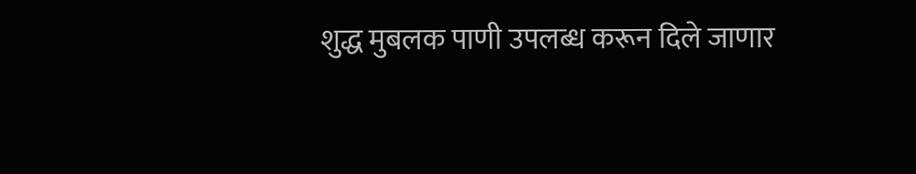शुद्ध मुबलक पाणी उपलब्ध करून दिले जाणार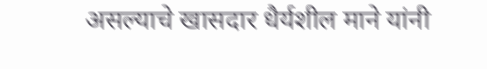असल्याचे खासदार धैर्यशील माने यांनी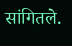सांगितले.